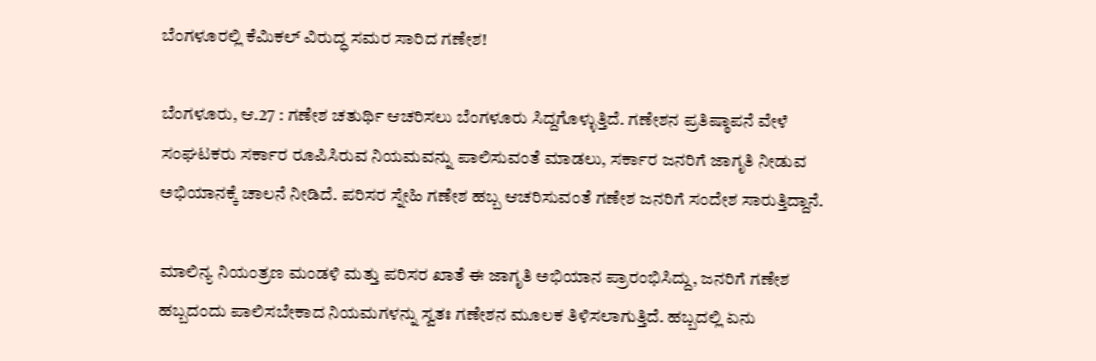ಬೆಂಗಳೂರಲ್ಲಿ ಕೆಮಿಕಲ್ ವಿರುದ್ಧ ಸಮರ ಸಾರಿದ ಗಣೇಶ!

ಬೆಂಗಳೂರು, ಆ.27 : ಗಣೇಶ ಚತುರ್ಥಿ ಆಚರಿಸಲು ಬೆಂಗಳೂರು ಸಿದ್ದಗೊಳ್ಳುತ್ತಿದೆ. ಗಣೇಶನ ಪ್ರತಿಷ್ಠಾಪನೆ ವೇಳೆ ಸಂಘಟಕರು ಸರ್ಕಾರ ರೂಪಿಸಿರುವ ನಿಯಮವನ್ನು ಪಾಲಿಸುವಂತೆ ಮಾಡಲು, ಸರ್ಕಾರ ಜನರಿಗೆ ಜಾಗೃತಿ ನೀಡುವ ಅಭಿಯಾನಕ್ಕೆ ಚಾಲನೆ ನೀಡಿದೆ. ಪರಿಸರ ಸ್ನೇಹಿ ಗಣೇಶ ಹಬ್ಬ ಆಚರಿಸುವಂತೆ ಗಣೇಶ ಜನರಿಗೆ ಸಂದೇಶ ಸಾರುತ್ತಿದ್ದಾನೆ.

ಮಾಲಿನ್ಯ ನಿಯಂತ್ರಣ ಮಂಡಳಿ ಮತ್ತು ಪರಿಸರ ಖಾತೆ ಈ ಜಾಗೃತಿ ಅಭಿಯಾನ ಪ್ರಾರಂಭಿಸಿದ್ದು, ಜನರಿಗೆ ಗಣೇಶ ಹಬ್ಬದಂದು ಪಾಲಿಸಬೇಕಾದ ನಿಯಮಗಳನ್ನು ಸ್ವತಃ ಗಣೇಶನ ಮೂಲಕ ತಿಳಿಸಲಾಗುತ್ತಿದೆ. ಹಬ್ಬದಲ್ಲಿ ಏನು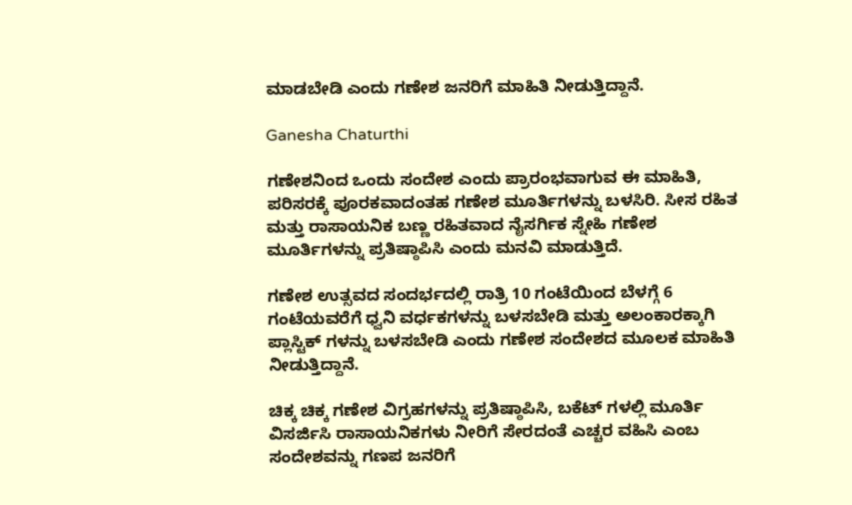ಮಾಡಬೇಡಿ ಎಂದು ಗಣೇಶ ಜನರಿಗೆ ಮಾಹಿತಿ ನೀಡುತ್ತಿದ್ದಾನೆ.

Ganesha Chaturthi

ಗಣೇಶನಿಂದ ಒಂದು ಸಂದೇಶ ಎಂದು ಪ್ರಾರಂಭವಾಗುವ ಈ ಮಾಹಿತಿ, ಪರಿಸರಕ್ಕೆ ಪೂರಕವಾದಂತಹ ಗಣೇಶ ಮೂರ್ತಿಗಳನ್ನು ಬಳಸಿರಿ. ಸೀಸ ರಹಿತ ಮತ್ತು ರಾಸಾಯನಿಕ ಬಣ್ಣ ರಹಿತವಾದ ನೈಸರ್ಗಿಕ ಸ್ನೇಹಿ ಗಣೇಶ ಮೂರ್ತಿಗಳನ್ನು ಪ್ರತಿಷ್ಠಾಪಿಸಿ ಎಂದು ಮನವಿ ಮಾಡುತ್ತಿದೆ.

ಗಣೇಶ ಉತ್ಸವದ ಸಂದರ್ಭದಲ್ಲಿ ರಾತ್ರಿ 10 ಗಂಟೆಯಿಂದ ಬೆಳಗ್ಗೆ 6 ಗಂಟೆಯವರೆಗೆ ಧ್ವನಿ ವರ್ಧಕಗಳನ್ನು ಬಳಸಬೇಡಿ ಮತ್ತು ಅಲಂಕಾರಕ್ಕಾಗಿ ಪ್ಲಾಸ್ಟಿಕ್ ಗಳನ್ನು ಬಳಸಬೇಡಿ ಎಂದು ಗಣೇಶ ಸಂದೇಶದ ಮೂಲಕ ಮಾಹಿತಿ ನೀಡುತ್ತಿದ್ದಾನೆ.

ಚಿಕ್ಕ ಚಿಕ್ಕ ಗಣೇಶ ವಿಗ್ರಹಗಳನ್ನು ಪ್ರತಿಷ್ಠಾಪಿಸಿ, ಬಕೆಟ್ ಗಳಲ್ಲಿ ಮೂರ್ತಿ ವಿಸರ್ಜಿಸಿ ರಾಸಾಯನಿಕಗಳು ನೀರಿಗೆ ಸೇರದಂತೆ ಎಚ್ಚರ ವಹಿಸಿ ಎಂಬ ಸಂದೇಶವನ್ನು ಗಣಪ ಜನರಿಗೆ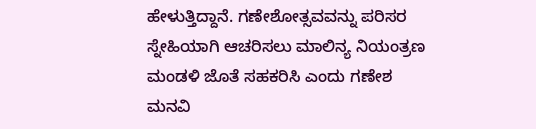ಹೇಳುತ್ತಿದ್ದಾನೆ. ಗಣೇಶೋತ್ಸವವನ್ನು ಪರಿಸರ ಸ್ನೇಹಿಯಾಗಿ ಆಚರಿಸಲು ಮಾಲಿನ್ಯ ನಿಯಂತ್ರಣ ಮಂಡಳಿ ಜೊತೆ ಸಹಕರಿಸಿ ಎಂದು ಗಣೇಶ ಮನವಿ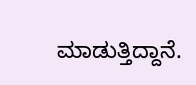ಮಾಡುತ್ತಿದ್ದಾನೆ.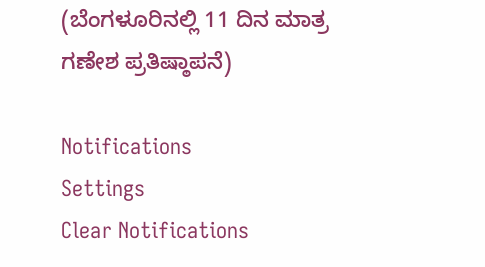(ಬೆಂಗಳೂರಿನಲ್ಲಿ 11 ದಿನ ಮಾತ್ರ ಗಣೇಶ ಪ್ರತಿಷ್ಠಾಪನೆ)

Notifications
Settings
Clear Notifications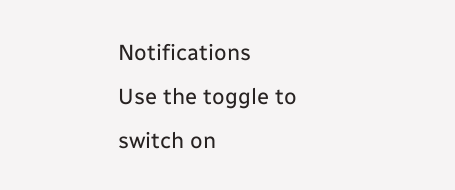Notifications
Use the toggle to switch on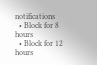notifications
  • Block for 8 hours
  • Block for 12 hours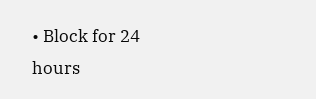• Block for 24 hours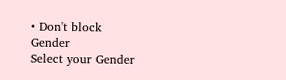• Don't block
Gender
Select your Gender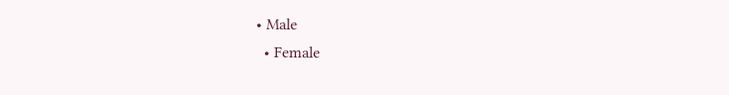• Male
  • Female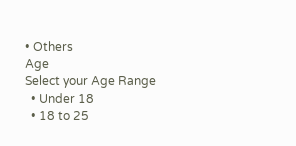• Others
Age
Select your Age Range
  • Under 18
  • 18 to 25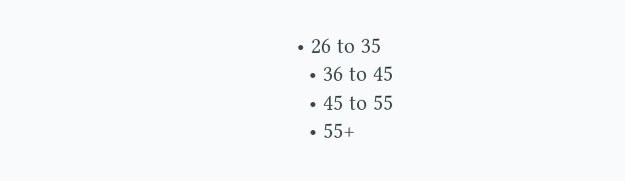• 26 to 35
  • 36 to 45
  • 45 to 55
  • 55+